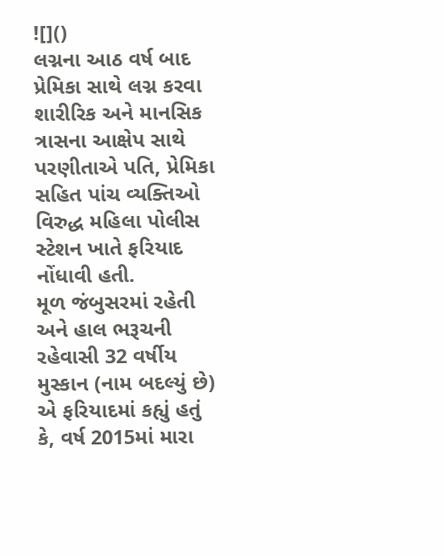![]()
લગ્નના આઠ વર્ષ બાદ પ્રેમિકા સાથે લગ્ન કરવા શારીરિક અને માનસિક ત્રાસના આક્ષેપ સાથે પરણીતાએ પતિ, પ્રેમિકા સહિત પાંચ વ્યક્તિઓ વિરુદ્ધ મહિલા પોલીસ સ્ટેશન ખાતે ફરિયાદ નોંધાવી હતી.
મૂળ જંબુસરમાં રહેતી અને હાલ ભરૂચની રહેવાસી 32 વર્ષીય મુસ્કાન (નામ બદલ્યું છે) એ ફરિયાદમાં કહ્યું હતું કે, વર્ષ 2015માં મારા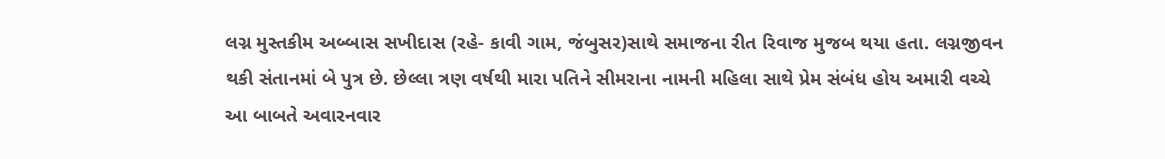લગ્ન મુસ્તકીમ અબ્બાસ સખીદાસ (રહે- કાવી ગામ, જંબુસર)સાથે સમાજના રીત રિવાજ મુજબ થયા હતા. લગ્નજીવન થકી સંતાનમાં બે પુત્ર છે. છેલ્લા ત્રણ વર્ષથી મારા પતિને સીમરાના નામની મહિલા સાથે પ્રેમ સંબંધ હોય અમારી વચ્ચે આ બાબતે અવારનવાર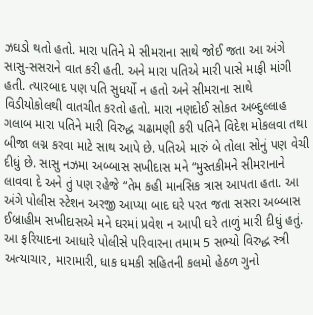ઝઘડો થતો હતો. મારા પતિને મે સીમરાના સાથે જોઈ જતા આ અંગે સાસુ-સસરાને વાત કરી હતી. અને મારા પતિએ મારી પાસે માફી માંગી હતી. ત્યારબાદ પણ પતિ સુધર્યો ન હતો અને સીમરાના સાથે વિડીયોકોલથી વાતચીત કરતો હતો. મારા નણદોઈ સોકત અબ્દુલ્લાહ ગલાબ મારા પતિને મારી વિરુદ્ધ ચઢામણી કરી પતિને વિદેશ મોકલવા તથા બીજા લગ્ન કરવા માટે સાથ આપે છે. પતિએ મારું બે તોલા સોનું પણ વેચી દીધું છે. સાસુ નઝમા અબ્બાસ સખીદાસ મને “મુસ્તકીમને સીમરાનાને લાવવા દે અને તું પણ રહેજે “તેમ કહી માનસિક ત્રાસ આપતા હતા. આ અંગે પોલીસ સ્ટેશન અરજી આપ્યા બાદ ઘરે પરત જતા સસરા અબ્બાસ ઈબ્રાહીમ સખીદાસએ મને ઘરમાં પ્રવેશ ન આપી ઘરે તાળું મારી દીધું હતું. આ ફરિયાદના આધારે પોલીસે પરિવારના તમામ 5 સભ્યો વિરુદ્ધ સ્ત્રી અત્યાચાર, મારામારી, ધાક ધમકી સહિતની કલમો હેઠળ ગુનો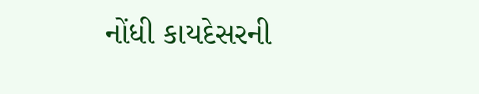નોંધી કાયદેસરની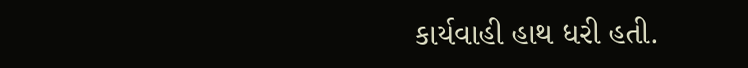કાર્યવાહી હાથ ધરી હતી.